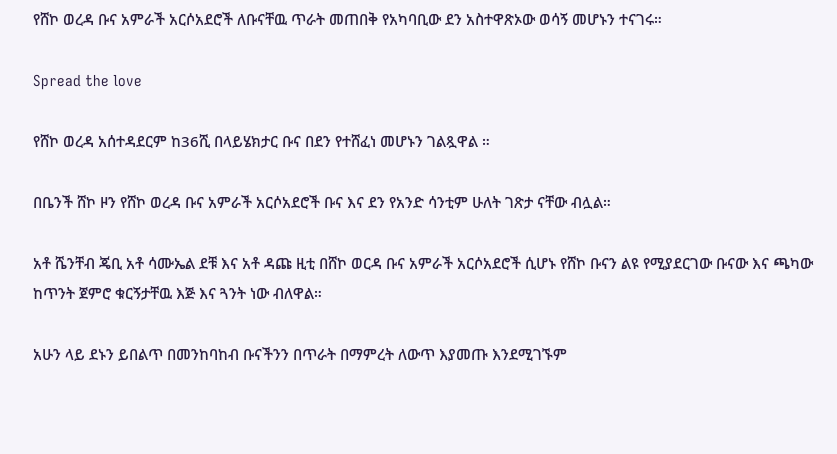የሸኮ ወረዳ ቡና አምራች አርሶአደሮች ለቡናቸዉ ጥራት መጠበቅ የአካባቢው ደን አስተዋጽኦው ወሳኝ መሆኑን ተናገሩ።

Spread the love

የሸኮ ወረዳ አሰተዳደርም ከ36ሺ በላይሄክታር ቡና በደን የተሸፈነ መሆኑን ገልጿዋል ።

በቤንች ሸኮ ዞን የሸኮ ወረዳ ቡና አምራች አርሶአደሮች ቡና እና ደን የአንድ ሳንቲም ሁለት ገጽታ ናቸው ብሏል።

አቶ ሼንቸብ ጄቢ አቶ ሳሙኤል ደቹ እና አቶ ዳጩ ዚቲ በሸኮ ወርዳ ቡና አምራች አርሶአደሮች ሲሆኑ የሸኮ ቡናን ልዩ የሚያደርገው ቡናው እና ጫካው ከጥንት ጀምሮ ቁርኝታቸዉ እጅ እና ጓንት ነው ብለዋል።

አሁን ላይ ደኑን ይበልጥ በመንከባከብ ቡናችንን በጥራት በማምረት ለውጥ እያመጡ እንደሚገኙም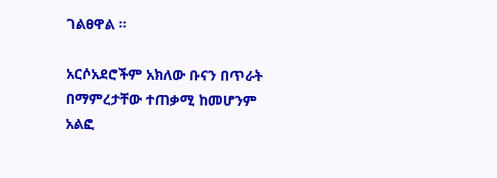ገልፀዋል ።

አርሶአደሮችም አክለው ቡናን በጥራት በማምረታቸው ተጠቃሚ ከመሆንም አልፎ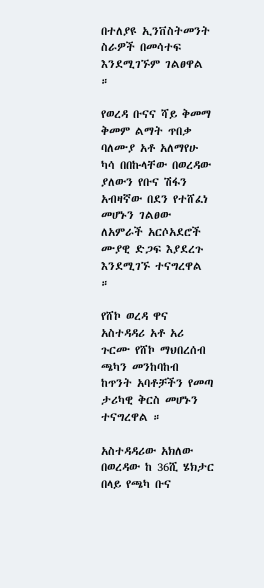በተለያዩ ኢንቨስትመንት ስራዎች በመሳተፍ እንደሚገኙም ገልፀዋል ።

የወረዳ ቡናና ሻይ ቅመማ ቅመም ልማት ጥበቃ ባለሙያ አቶ አለማየሁ ካሳ በበኩላቸው በወረዳው ያለውን የቡና ሽፋን አብዛኛው በደን የተሸፈነ መሆኑን ገልፀው ለአምራች አርሶአደሮች ሙያዊ ድጋፍ እያደረጉ እንደሚገኙ ተናግረዋል ።

የሸኮ ወረዳ ዋና አስተዳዳሪ አቶ አሪ ጉርሙ የሸኮ ማህበረሰብ ጫካን መንከባከብ ከጥንት አባቶቻችን የመጣ ታሪካዊ ቅርስ መሆኑን ተናግረዋል ።

አስተዳዳሪው አክለው በወረዳው ከ 36ሺ ሄክታር በላይ የጫካ ቡና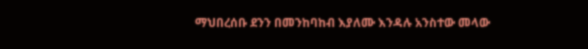ማህበረሰቡ ደንን በመንከባከብ እያለሙ እንዳሉ አንስተው መላው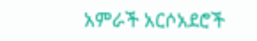አምራች አርሶአደሮች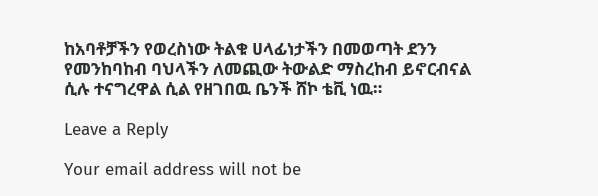ከአባቶቻችን የወረስነው ትልቁ ሀላፊነታችን በመወጣት ደንን የመንከባከብ ባህላችን ለመጪው ትውልድ ማስረከብ ይኖርብናል ሲሉ ተናግረዋል ሲል የዘገበዉ ቤንች ሸኮ ቴቪ ነዉ።

Leave a Reply

Your email address will not be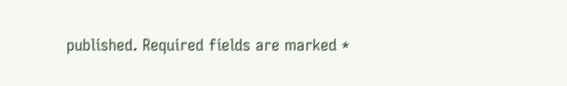published. Required fields are marked *